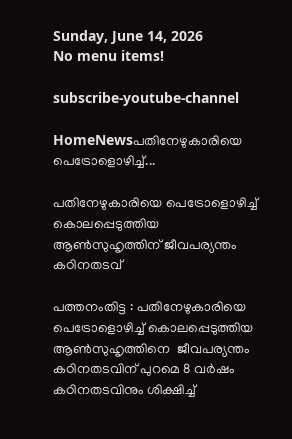Sunday, June 14, 2026
No menu items!

subscribe-youtube-channel

HomeNewsപതിനേഴുകാരിയെ പെട്രോളൊഴിച്ച്...

പതിനേഴുകാരിയെ പെട്രോളൊഴിച്ച് കൊലപ്പെടുത്തിയ ആൺസുഹൃത്തിന് ജീവപര്യന്തം കഠിനതടവ്

പത്തനംതിട്ട : പതിനേഴുകാരിയെ പെട്രോളൊഴിച്ച് കൊലപ്പെടുത്തിയ ആൺസുഹൃത്തിനെ  ജീവപര്യന്തം കഠിനതടവിന് പുറമെ 8 വർഷം കഠിനതടവിനും ശിക്ഷിച്ച്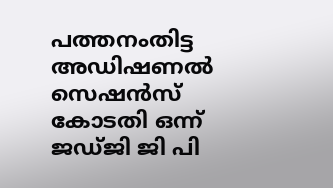പത്തനംതിട്ട അഡിഷണൽ സെഷൻസ് കോടതി ഒന്ന് ജഡ്ജി ജി പി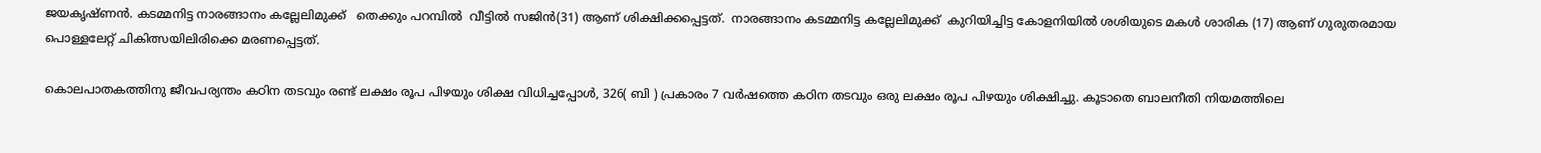ജയകൃഷ്ണൻ. കടമ്മനിട്ട നാരങ്ങാനം കല്ലേലിമുക്ക്   തെക്കും പറമ്പിൽ  വീട്ടിൽ സജിൻ(31) ആണ് ശിക്ഷിക്കപ്പെട്ടത്.  നാരങ്ങാനം കടമ്മനിട്ട കല്ലേലിമുക്ക്  കുറിയിച്ചിട്ട കോളനിയിൽ ശശിയുടെ മകൾ ശാരിക (17) ആണ് ഗുരുതരമായ പൊള്ളലേറ്റ് ചികിത്സയിലിരിക്കെ മരണപ്പെട്ടത്.

കൊലപാതകത്തിനു ജീവപര്യന്തം കഠിന തടവും രണ്ട് ലക്ഷം രൂപ പിഴയും ശിക്ഷ വിധിച്ചപ്പോൾ, 326( ബി ) പ്രകാരം 7 വർഷത്തെ കഠിന തടവും ഒരു ലക്ഷം രൂപ പിഴയും ശിക്ഷിച്ചു. കൂടാതെ ബാലനീതി നിയമത്തിലെ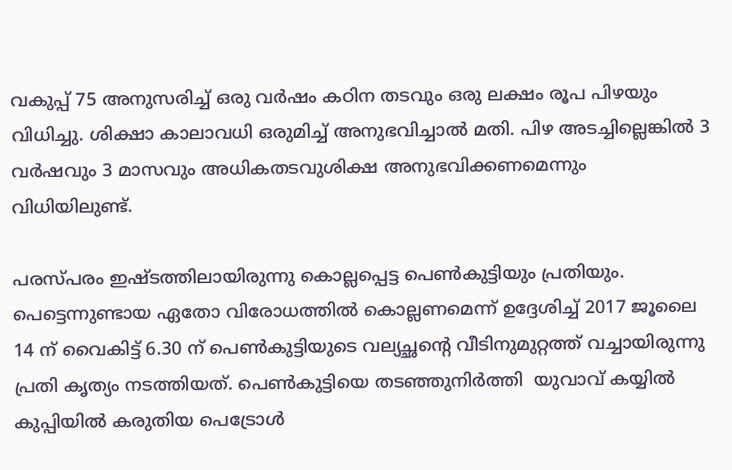വകുപ്പ് 75 അനുസരിച്ച് ഒരു വർഷം കഠിന തടവും ഒരു ലക്ഷം രൂപ പിഴയും വിധിച്ചു. ശിക്ഷാ കാലാവധി ഒരുമിച്ച് അനുഭവിച്ചാൽ മതി. പിഴ അടച്ചില്ലെങ്കിൽ 3 വർഷവും 3 മാസവും അധികതടവുശിക്ഷ അനുഭവിക്കണമെന്നും വിധിയിലുണ്ട്.

പരസ്പരം ഇഷ്ടത്തിലായിരുന്നു കൊല്ലപ്പെട്ട പെൺകുട്ടിയും പ്രതിയും. പെട്ടെന്നുണ്ടായ ഏതോ വിരോധത്തിൽ കൊല്ലണമെന്ന് ഉദ്ദേശിച്ച് 2017 ജൂലൈ 14 ന് വൈകിട്ട് 6.30 ന് പെൺകുട്ടിയുടെ വല്യച്ഛന്റെ വീടിനുമുറ്റത്ത് വച്ചായിരുന്നു പ്രതി കൃത്യം നടത്തിയത്. പെൺകുട്ടിയെ തടഞ്ഞുനിർത്തി  യുവാവ് കയ്യിൽ കുപ്പിയിൽ കരുതിയ പെട്രോൾ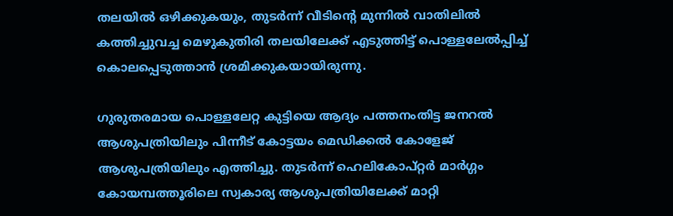തലയിൽ ഒഴിക്കുകയും, തുടർന്ന് വീടിന്റെ മുന്നിൽ വാതിലിൽ കത്തിച്ചുവച്ച മെഴുകുതിരി തലയിലേക്ക് എടുത്തിട്ട് പൊള്ളലേൽപ്പിച്ച് കൊലപ്പെടുത്താൻ ശ്രമിക്കുകയായിരുന്നു.

ഗുരുതരമായ പൊള്ളലേറ്റ കുട്ടിയെ ആദ്യം പത്തനംതിട്ട ജനറൽ ആശുപത്രിയിലും പിന്നീട് കോട്ടയം മെഡിക്കൽ കോളേജ് ആശുപത്രിയിലും എത്തിച്ചു. തുടർന്ന് ഹെലികോപ്റ്റർ മാർഗ്ഗം കോയമ്പത്തൂരിലെ സ്വകാര്യ ആശുപത്രിയിലേക്ക് മാറ്റി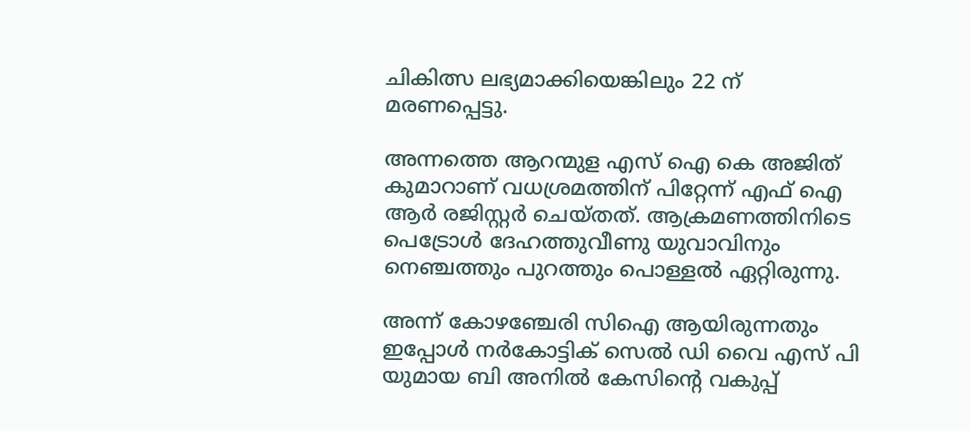ചികിത്സ ലഭ്യമാക്കിയെങ്കിലും 22 ന് മരണപ്പെട്ടു.

അന്നത്തെ ആറന്മുള എസ് ഐ കെ അജിത് കുമാറാണ് വധശ്രമത്തിന് പിറ്റേന്ന് എഫ് ഐ ആർ രജിസ്റ്റർ ചെയ്തത്. ആക്രമണത്തിനിടെ പെട്രോൾ ദേഹത്തുവീണു യുവാവിനും നെഞ്ചത്തും പുറത്തും പൊള്ളൽ ഏറ്റിരുന്നു.

അന്ന് കോഴഞ്ചേരി സിഐ ആയിരുന്നതും ഇപ്പോൾ നർകോട്ടിക് സെൽ ഡി വൈ എസ് പി യുമായ ബി അനിൽ കേസിന്റെ വകുപ്പ്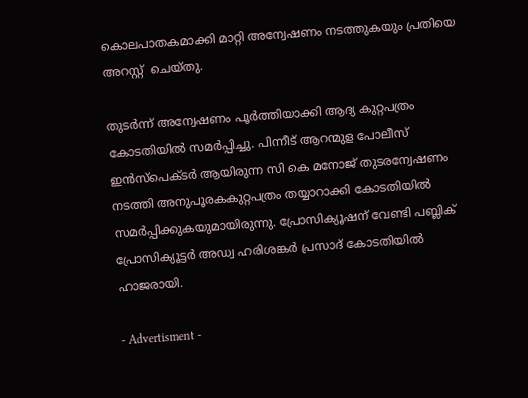കൊലപാതകമാക്കി മാറ്റി അന്വേഷണം നടത്തുകയും പ്രതിയെ അറസ്റ്റ്  ചെയ്തു.

തുടർന്ന് അന്വേഷണം പൂർത്തിയാക്കി ആദ്യ കുറ്റപത്രം കോടതിയിൽ സമർപ്പിച്ചു. പിന്നീട് ആറന്മുള പോലീസ് ഇൻസ്പെക്ടർ ആയിരുന്ന സി കെ മനോജ് തുടരന്വേഷണം നടത്തി അനുപൂരകകുറ്റപത്രം തയ്യാറാക്കി കോടതിയിൽ സമർപ്പിക്കുകയുമായിരുന്നു. പ്രോസിക്യൂഷന് വേണ്ടി പബ്ലിക് പ്രോസിക്യൂട്ടർ അഡ്വ ഹരിശങ്കർ പ്രസാദ് കോടതിയിൽ ഹാജരായി.

- Advertisment -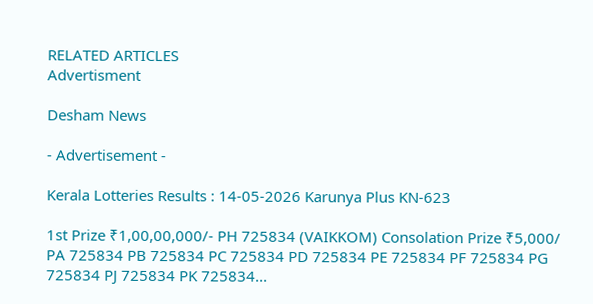RELATED ARTICLES
Advertisment

Desham News

- Advertisement -

Kerala Lotteries Results : 14-05-2026 Karunya Plus KN-623

1st Prize ₹1,00,00,000/- PH 725834 (VAIKKOM) Consolation Prize ₹5,000/ PA 725834 PB 725834 PC 725834 PD 725834 PE 725834 PF 725834 PG 725834 PJ 725834 PK 725834...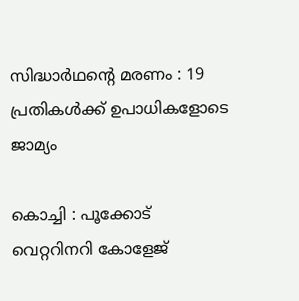സിദ്ധാർഥന്റെ മരണം : 19 പ്രതികൾക്ക് ഉപാധികളോടെ ജാമ്യം

കൊച്ചി : പൂക്കോട് വെറ്ററിനറി കോളേജ്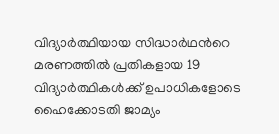വിദ്യാർത്ഥിയായ സിദ്ധാർഥന്‍റെ മരണത്തിൽ പ്രതികളായ 19 വിദ്യാർത്ഥികൾക്ക് ഉപാധികളോടെ ഹൈക്കോടതി ജാമ്യം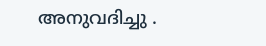അനുവദിച്ചു .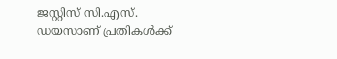ജസ്റ്റിസ് സി.എസ്. ഡയസാണ് പ്രതികൾക്ക്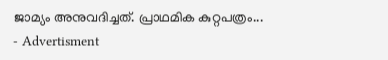ജാമ്യം അനുവദിച്ചത്. പ്രാഥമിക കുറ്റപത്രം...
- Advertisment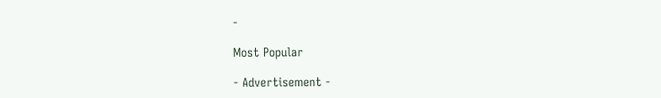-

Most Popular

- Advertisement -